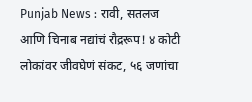Punjab News : रावी, सतलज आणि चिनाब नद्यांचं रौद्ररूप! ४ कोटी लोकांवर जीवघेणं संकट, ५६ जणांचा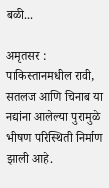बळी...

अमृतसर : पाकिस्तानमधील रावी, सतलज आणि चिनाब या नद्यांना आलेल्या पुरामुळे भीषण परिस्थिती निर्माण झाली आहे.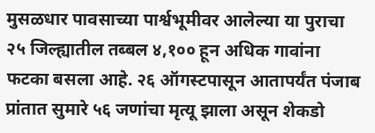मुसळधार पावसाच्या पार्श्वभूमीवर आलेल्या या पुराचा २५ जिल्ह्यातील तब्बल ४,१०० हून अधिक गावांना फटका बसला आहे. २६ ऑगस्टपासून आतापर्यंत पंजाब प्रांतात सुमारे ५६ जणांचा मृत्यू झाला असून शेकडो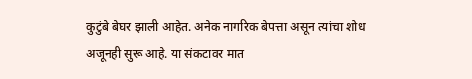कुटुंबे बेघर झाली आहेत. अनेक नागरिक बेपत्ता असून त्यांचा शोध अजूनही सुरू आहे. या संकटावर मात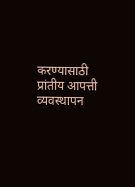करण्यासाठी प्रांतीय आपत्ती व्यवस्थापन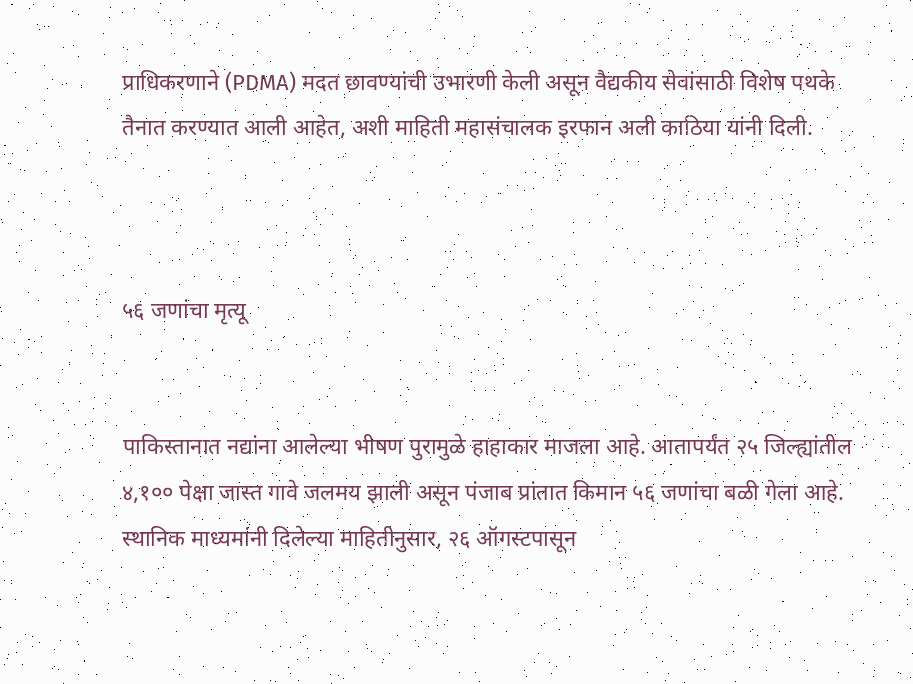प्राधिकरणाने (PDMA) मदत छावण्यांची उभारणी केली असून वैद्यकीय सेवांसाठी विशेष पथके तैनात करण्यात आली आहेत, अशी माहिती महासंचालक इरफान अली काठिया यांनी दिली.



५६ जणांचा मृत्यू


पाकिस्तानात नद्यांना आलेल्या भीषण पुरामुळे हाहाकार माजला आहे. आतापर्यंत २५ जिल्ह्यांतील ४,१०० पेक्षा जास्त गावे जलमय झाली असून पंजाब प्रांतात किमान ५६ जणांचा बळी गेला आहे. स्थानिक माध्यमांनी दिलेल्या माहितीनुसार, २६ ऑगस्टपासून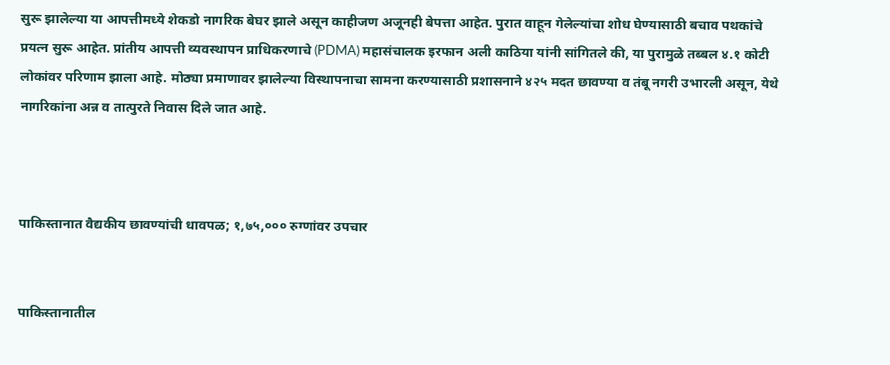सुरू झालेल्या या आपत्तीमध्ये शेकडो नागरिक बेघर झाले असून काहीजण अजूनही बेपत्ता आहेत. पुरात वाहून गेलेल्यांचा शोध घेण्यासाठी बचाव पथकांचे प्रयत्न सुरू आहेत. प्रांतीय आपत्ती व्यवस्थापन प्राधिकरणाचे (PDMA) महासंचालक इरफान अली काठिया यांनी सांगितले की, या पुरामुळे तब्बल ४.१ कोटी लोकांवर परिणाम झाला आहे. मोठ्या प्रमाणावर झालेल्या विस्थापनाचा सामना करण्यासाठी प्रशासनाने ४२५ मदत छावण्या व तंबू नगरी उभारली असून, येथे नागरिकांना अन्न व तात्पुरते निवास दिले जात आहे.



पाकिस्तानात वैद्यकीय छावण्यांची धावपळ; १,७५,००० रुग्णांवर उपचार


पाकिस्तानातील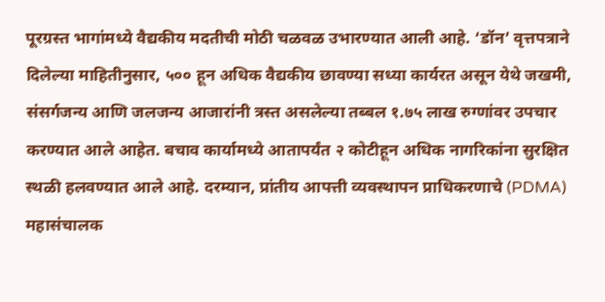पूरग्रस्त भागांमध्ये वैद्यकीय मदतीची मोठी चळवळ उभारण्यात आली आहे. ‘डॉन’ वृत्तपत्राने दिलेल्या माहितीनुसार, ५०० हून अधिक वैद्यकीय छावण्या सध्या कार्यरत असून येथे जखमी, संसर्गजन्य आणि जलजन्य आजारांनी त्रस्त असलेल्या तब्बल १.७५ लाख रुग्णांवर उपचार करण्यात आले आहेत. बचाव कार्यामध्ये आतापर्यंत २ कोटीहून अधिक नागरिकांना सुरक्षित स्थळी हलवण्यात आले आहे. दरम्यान, प्रांतीय आपत्ती व्यवस्थापन प्राधिकरणाचे (PDMA) महासंचालक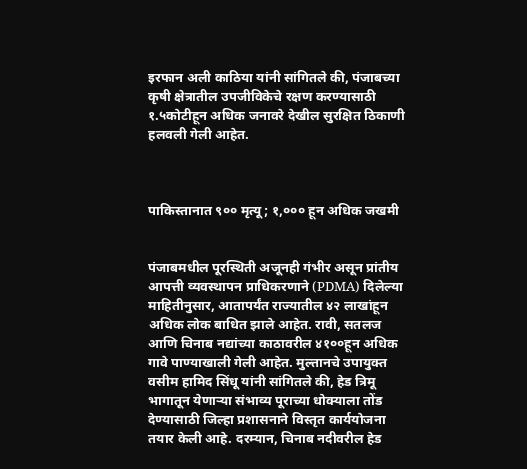इरफान अली काठिया यांनी सांगितले की, पंजाबच्या कृषी क्षेत्रातील उपजीविकेचे रक्षण करण्यासाठी १.५कोटीहून अधिक जनावरे देखील सुरक्षित ठिकाणी हलवली गेली आहेत.



पाकिस्तानात ९०० मृत्यू; १,००० हून अधिक जखमी


पंजाबमधील पूरस्थिती अजूनही गंभीर असून प्रांतीय आपत्ती व्यवस्थापन प्राधिकरणाने (PDMA) दिलेल्या माहितीनुसार, आतापर्यंत राज्यातील ४२ लाखांहून अधिक लोक बाधित झाले आहेत. रावी, सतलज आणि चिनाब नद्यांच्या काठावरील ४१००हून अधिक गावे पाण्याखाली गेली आहेत. मुल्तानचे उपायुक्त वसीम हामिद सिंधू यांनी सांगितले की, हेड त्रिमू भागातून येणाऱ्या संभाव्य पूराच्या धोक्याला तोंड देण्यासाठी जिल्हा प्रशासनाने विस्तृत कार्ययोजना तयार केली आहे. दरम्यान, चिनाब नदीवरील हेड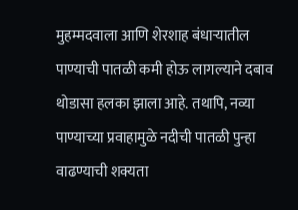मुहम्मदवाला आणि शेरशाह बंधाऱ्यातील पाण्याची पातळी कमी होऊ लागल्याने दबाव थोडासा हलका झाला आहे. तथापि, नव्या पाण्याच्या प्रवाहामुळे नदीची पातळी पुन्हा वाढण्याची शक्यता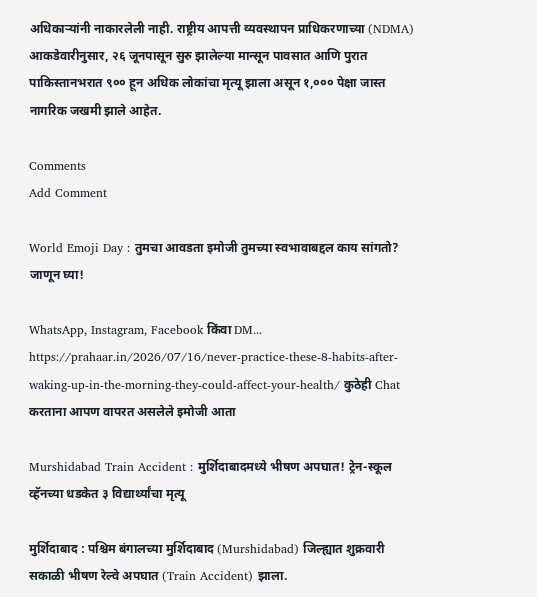अधिकाऱ्यांनी नाकारलेली नाही. राष्ट्रीय आपत्ती व्यवस्थापन प्राधिकरणाच्या (NDMA) आकडेवारीनुसार, २६ जूनपासून सुरु झालेल्या मान्सून पावसात आणि पुरात पाकिस्तानभरात ९०० हून अधिक लोकांचा मृत्यू झाला असून १,००० पेक्षा जास्त नागरिक जखमी झाले आहेत.

Comments
Add Comment

World Emoji Day : तुमचा आवडता इमोजी तुमच्या स्वभावाबद्दल काय सांगतो? जाणून घ्या!

WhatsApp, Instagram, Facebook किंवा DM... https://prahaar.in/2026/07/16/never-practice-these-8-habits-after-waking-up-in-the-morning-they-could-affect-your-health/ कुठेही Chat करताना आपण वापरत असलेले इमोजी आता

Murshidabad Train Accident : मुर्शिदाबादमध्ये भीषण अपघात! ट्रेन-स्कूल व्हॅनच्या धडकेत ३ विद्यार्थ्यांचा मृत्यू

मुर्शिदाबाद : पश्चिम बंगालच्या मुर्शिदाबाद (Murshidabad) जिल्ह्यात शुक्रवारी सकाळी भीषण रेल्वे अपघात (Train Accident) झाला.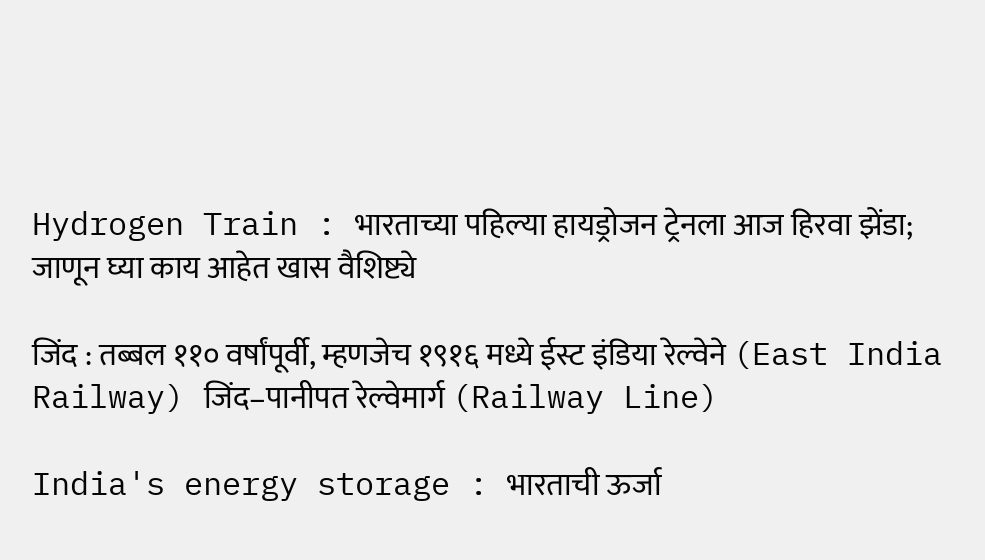Hydrogen Train : भारताच्या पहिल्या हायड्रोजन ट्रेनला आज हिरवा झेंडा; जाणून घ्या काय आहेत खास वैशिष्ट्ये

जिंद : तब्बल ११० वर्षांपूर्वी, म्हणजेच १९१६ मध्ये ईस्ट इंडिया रेल्वेने (East India Railway) जिंद–पानीपत रेल्वेमार्ग (Railway Line)

India's energy storage : भारताची ऊर्जा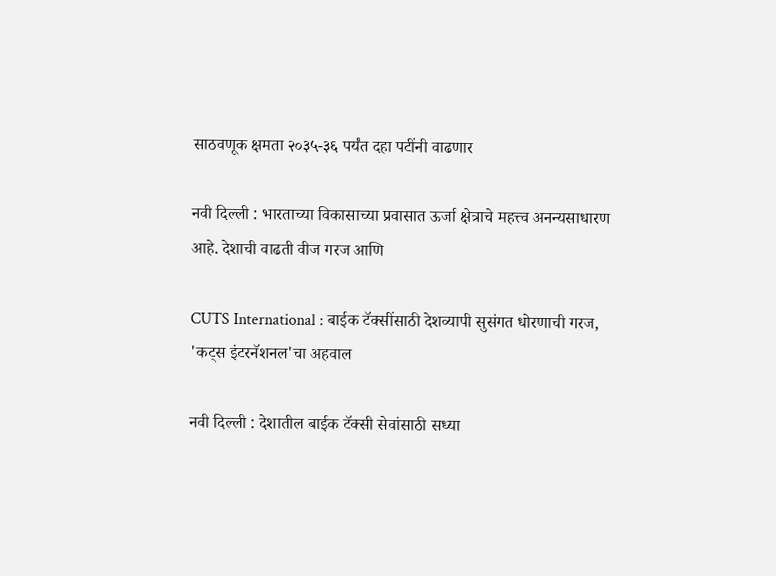साठवणूक क्षमता २०३५-३६ पर्यंत दहा पटींनी वाढणार

नवी दिल्ली : भारताच्या विकासाच्या प्रवासात ऊर्जा क्षेत्राचे महत्त्व अनन्यसाधारण आहे. देशाची वाढती वीज गरज आणि

CUTS International : बाईक टॅक्सींसाठी देशव्यापी सुसंगत धोरणाची गरज, 'कट्स इंटरनॅशनल'चा अहवाल

नवी दिल्ली : देशातील बाईक टॅक्सी सेवांसाठी सध्या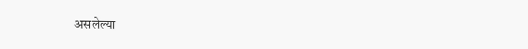असलेल्या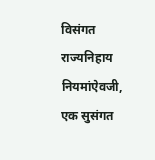विसंगत राज्यनिहाय नियमांऐवजी, एक सुसंगत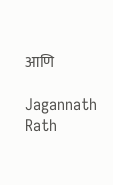आणि

Jagannath Rath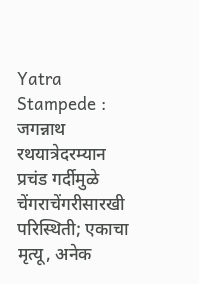Yatra Stampede : जगन्नाथ रथयात्रेदरम्यान प्रचंड गर्दीमुळे चेंगराचेंगरीसारखी परिस्थिती; एकाचा मृत्यू, अनेक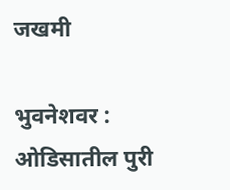जखमी

भुवनेशवर : ओडिसातील पुरी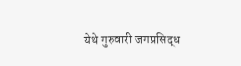येथे गुरुवारी जगप्रसिद्ध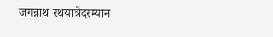जगन्नाथ रथयात्रेदरम्यान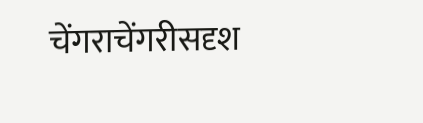चेंगराचेंगरीसदृश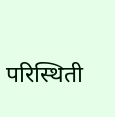परिस्थिती